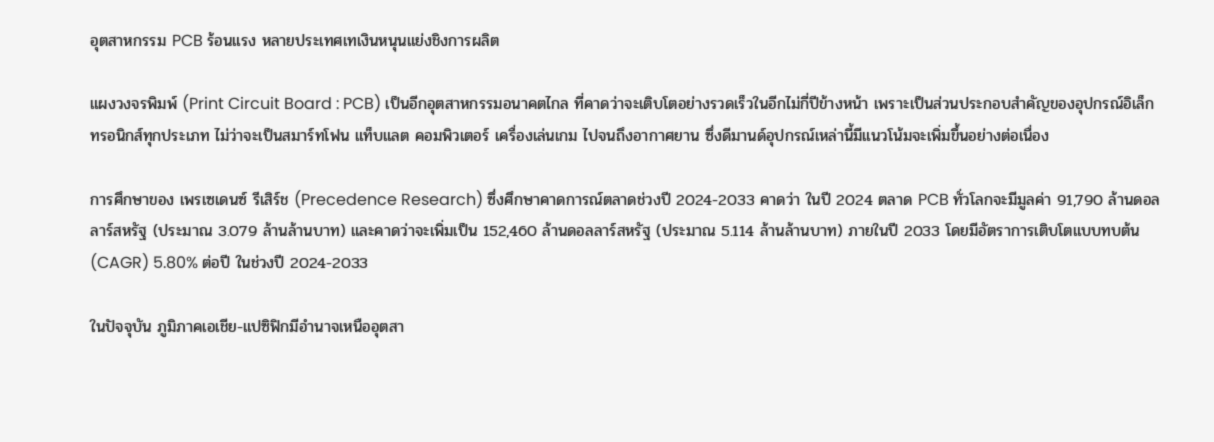อุตสาหกรรม PCB ร้อนแรง หลายประเทศเทเงินหนุนแย่งชิงการผลิต

แผงวงจรพิมพ์ (Print Circuit Board : PCB) เป็นอีกอุตสาหกรรมอนาคตไกล ที่คาดว่าจะเติบโตอย่างรวดเร็วในอีกไม่กี่ปีข้างหน้า เพราะเป็นส่วนประกอบสำคัญของอุปกรณ์อิเล็กทรอนิกส์ทุกประเภท ไม่ว่าจะเป็นสมาร์ทโฟน แท็บแลต คอมพิวเตอร์ เครื่องเล่นเกม ไปจนถึงอากาศยาน ซึ่งดีมานด์อุปกรณ์เหล่านี้มีแนวโน้มจะเพิ่มขึ้นอย่างต่อเนื่อง

การศึกษาของ เพรเซเดนซ์ รีเสิร์ช (Precedence Research) ซึ่งศึกษาคาดการณ์ตลาดช่วงปี 2024-2033 คาดว่า ในปี 2024 ตลาด PCB ทั่วโลกจะมีมูลค่า 91,790 ล้านดอลลาร์สหรัฐ (ประมาณ 3.079 ล้านล้านบาท) และคาดว่าจะเพิ่มเป็น 152,460 ล้านดอลลาร์สหรัฐ (ประมาณ 5.114 ล้านล้านบาท) ภายในปี 2033 โดยมีอัตราการเติบโตแบบทบต้น (CAGR) 5.80% ต่อปี ในช่วงปี 2024-2033

ในปัจจุบัน ภูมิภาคเอเชีย-แปซิฟิกมีอำนาจเหนืออุตสา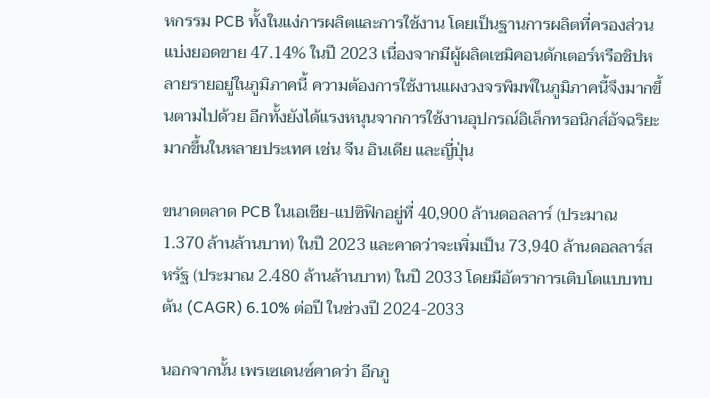หกรรม PCB ทั้งในแง่การผลิตและการใช้งาน โดยเป็นฐานการผลิตที่ครองส่วนแบ่งยอดขาย 47.14% ในปี 2023 เนื่องจากมีผู้ผลิตเซมิคอนดักเตอร์หรือชิปหลายรายอยู่ในภูมิภาคนี้ ความต้องการใช้งานแผงวงจรพิมพ์ในภูมิภาคนี้จึงมากขึ้นตามไปด้วย อีกทั้งยังได้แรงหนุนจากการใช้งานอุปกรณ์อิเล็กทรอนิกส์อัจฉริยะมากขึ้นในหลายประเทศ เช่น จีน อินเดีย และญี่ปุ่น

ขนาดตลาด PCB ในเอเชีย-แปซิฟิกอยู่ที่ 40,900 ล้านดอลลาร์ (ประมาณ 1.370 ล้านล้านบาท) ในปี 2023 และคาดว่าจะเพิ่มเป็น 73,940 ล้านดอลลาร์สหรัฐ (ประมาณ 2.480 ล้านล้านบาท) ในปี 2033 โดยมีอัตราการเติบโตแบบทบต้น (CAGR) 6.10% ต่อปี ในช่วงปี 2024-2033

นอกจากนั้น เพรเซเดนซ์คาดว่า อีกภู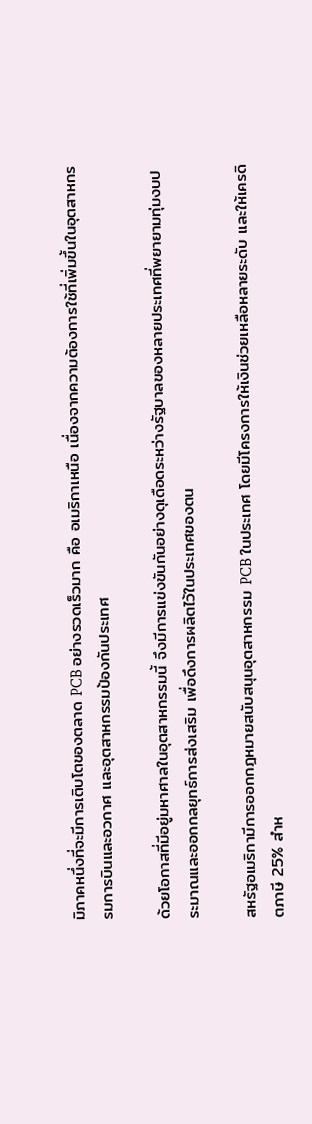มิภาคหนึ่งที่จะมีการเติบโตของตลาด PCB อย่างรวดเร็วมาก คือ อเมริกาเหนือ เนื่องจากความต้องการใช้ที่เพิ่มขึ้นในอุตสาหกรรมการบินและอวกาศ และอุตสาหกรรมป้องกันประเทศ

ด้วยโอกาสที่มีอยู่มหาศาลในอุตสาหกรรมนี้ จึงมีการแข่งขันกันอย่างดุเดือดระหว่างรัฐบาลของหลายประเทศที่พยายามทุ่มงบประมาณและออกกลยุทธ์การส่งเสริม เพื่อดึงการผลิตไว้ในประเทศของตน

สหรัฐอเมริกามีการออกกฎหมายสนับสนุนอุตสาหกรรม PCB ในประเทศ โดยมีโครงการให้เงินช่วยเหลือหลายระดับ และให้เครดิตภาษี 25% สำห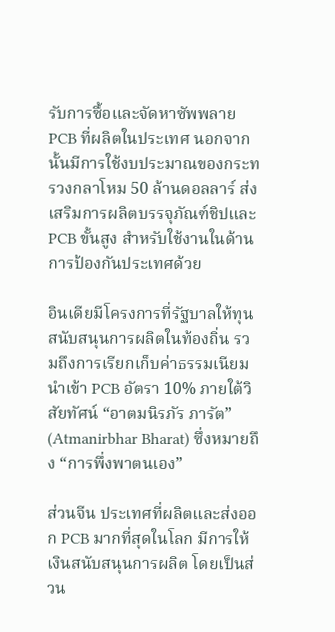รับการซื้อและจัดหาซัพพลาย PCB ที่ผลิตในประเทศ นอกจากนั้นมีการใช้งบประมาณของกระทรวงกลาโหม 50 ล้านดอลลาร์ ส่งเสริมการผลิตบรรจุภัณฑ์ชิปและ PCB ขั้นสูง สำหรับใช้งานในด้านการป้องกันประเทศด้วย

อินเดียมีโครงการที่รัฐบาลให้ทุนสนับสนุนการผลิตในท้องถิ่น รวมถึงการเรียกเก็บค่าธรรมเนียมนำเข้า PCB อัตรา 10% ภายใต้วิสัยทัศน์ “อาตมนิรภัร ภารัต” (Atmanirbhar Bharat) ซึ่งหมายถึง “การพึ่งพาตนเอง”

ส่วนจีน ประเทศที่ผลิตและส่งออก PCB มากที่สุดในโลก มีการให้เงินสนับสนุนการผลิต โดยเป็นส่วน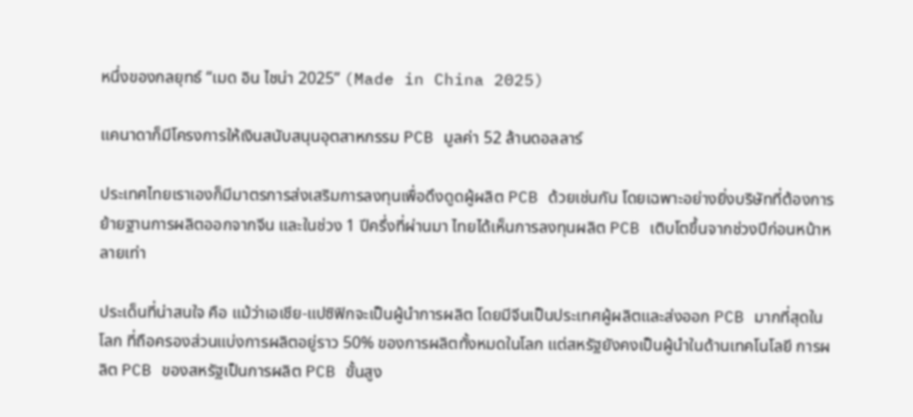หนึ่งของกลยุทธ์ “เมด อิน ไชน่า 2025” (Made in China 2025)

แคนาดาก็มีโครงการให้เงินสนับสนุนอุตสาหกรรม PCB มูลค่า 52 ล้านดอลลาร์

ประเทศไทยเราเองก็มีมาตรการส่งเสริมการลงทุนเพื่อดึงดูดผู้ผลิต PCB ด้วยเช่นกัน โดยเฉพาะอย่างยิ่งบริษัทที่ต้องการย้ายฐานการผลิตออกจากจีน และในช่วง 1 ปีครึ่งที่ผ่านมา ไทยได้เห็นการลงทุนผลิต PCB เติบโตขึ้นจากช่วงปีก่อนหน้าหลายเท่า

ประเด็นที่น่าสนใจ คือ แม้ว่าเอเชีย-แปซิฟิกจะเป็นผู้นำการผลิต โดยมีจีนเป็นประเทศผู้ผลิตและส่งออก PCB มากที่สุดในโลก ที่ถือครองส่วนแบ่งการผลิตอยู่ราว 50% ของการผลิตทั้งหมดในโลก แต่สหรัฐยังคงเป็นผู้นำในด้านเทคโนโลยี การผลิต PCB ของสหรัฐเป็นการผลิต PCB ขั้นสูง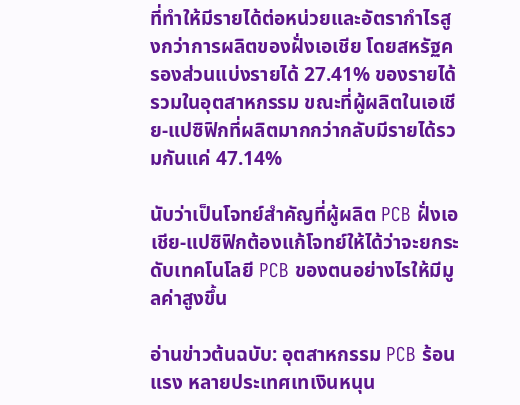ที่ทำให้มีรายได้ต่อหน่วยและอัตรากำไรสูงกว่าการผลิตของฝั่งเอเชีย โดยสหรัฐครองส่วนแบ่งรายได้ 27.41% ของรายได้รวมในอุตสาหกรรม ขณะที่ผู้ผลิตในเอเชีย-แปซิฟิกที่ผลิตมากกว่ากลับมีรายได้รวมกันแค่ 47.14%

นับว่าเป็นโจทย์สำคัญที่ผู้ผลิต PCB ฝั่งเอเชีย-แปซิฟิกต้องแก้โจทย์ให้ได้ว่าจะยกระดับเทคโนโลยี PCB ของตนอย่างไรให้มีมูลค่าสูงขึ้น

อ่านข่าวต้นฉบับ: อุตสาหกรรม PCB ร้อนแรง หลายประเทศเทเงินหนุน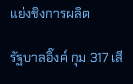แย่งชิงการผลิต

รัฐบาลอิ๊งค์ กุม 317 เสี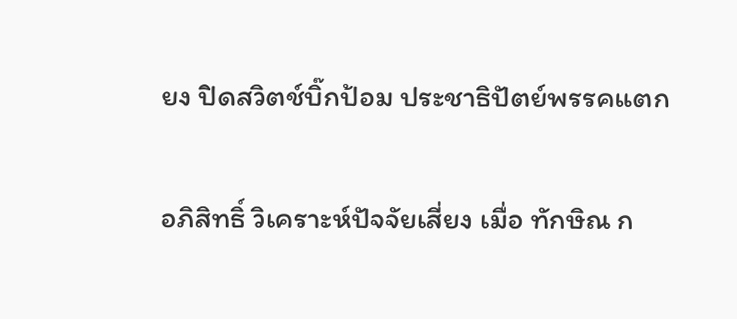ยง ปิดสวิตช์บิ๊กป้อม ประชาธิปัตย์พรรคแตก

อภิสิทธิ์ วิเคราะห์ปัจจัยเสี่ยง เมื่อ ทักษิณ ก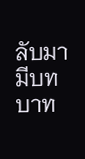ลับมามีบทบาท